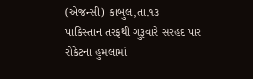(એજન્સી) કાબુલ,તા.૧૩
પાકિસ્તાન તરફથી ગુરૂવારે સરહદ પાર રોકેટના હુમલામાં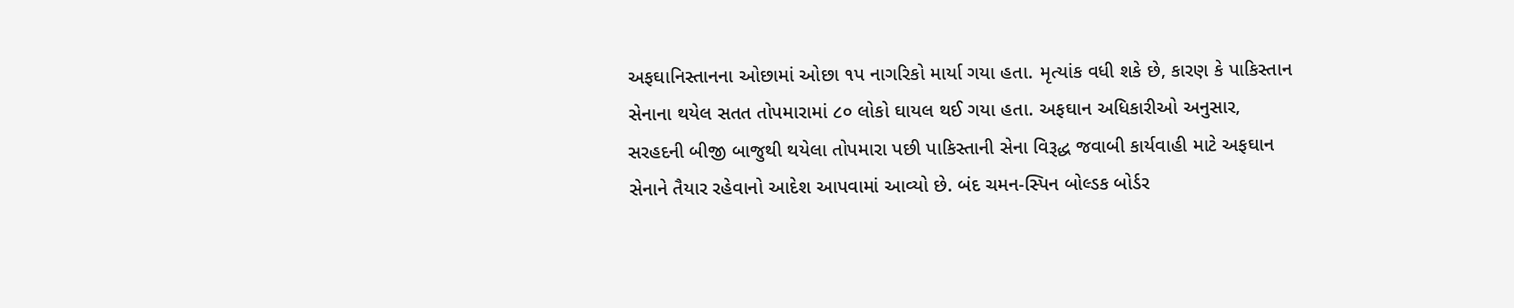અફઘાનિસ્તાનના ઓછામાં ઓછા ૧પ નાગરિકો માર્યા ગયા હતા. મૃત્યાંક વધી શકે છે, કારણ કે પાકિસ્તાન સેનાના થયેલ સતત તોપમારામાં ૮૦ લોકો ઘાયલ થઈ ગયા હતા. અફઘાન અધિકારીઓ અનુસાર, સરહદની બીજી બાજુથી થયેલા તોપમારા પછી પાકિસ્તાની સેના વિરૂદ્ધ જવાબી કાર્યવાહી માટે અફઘાન સેનાને તૈયાર રહેવાનો આદેશ આપવામાં આવ્યો છે. બંદ ચમન-સ્પિન બોલ્ડક બોર્ડર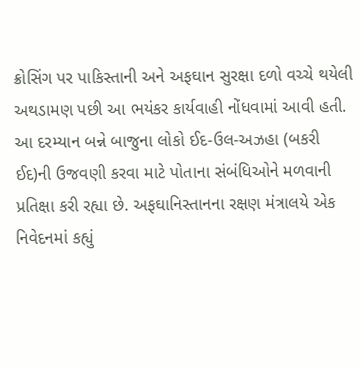ક્રોસિંગ પર પાકિસ્તાની અને અફઘાન સુરક્ષા દળો વચ્ચે થયેલી અથડામણ પછી આ ભયંકર કાર્યવાહી નોંધવામાં આવી હતી. આ દરમ્યાન બન્ને બાજુના લોકો ઈદ-ઉલ-અઝહા (બકરી ઈદ)ની ઉજવણી કરવા માટે પોતાના સંબંધિઓને મળવાની પ્રતિક્ષા કરી રહ્યા છે. અફઘાનિસ્તાનના રક્ષણ મંત્રાલયે એક નિવેદનમાં કહ્યું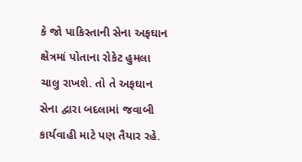કે જો પાકિસ્તાની સેના અફઘાન ક્ષેત્રમાં પોતાના રોકેટ હુમલા ચાલુ રાખશે. તો તે અફઘાન સેના દ્વારા બદલામાં જવાબી કાર્યવાહી માટે પણ તૈયાર રહે.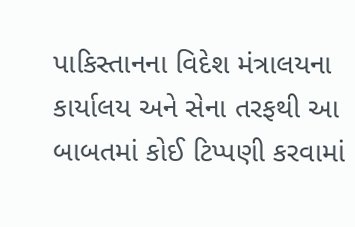પાકિસ્તાનના વિદેશ મંત્રાલયના કાર્યાલય અને સેના તરફથી આ બાબતમાં કોઈ ટિપ્પણી કરવામાં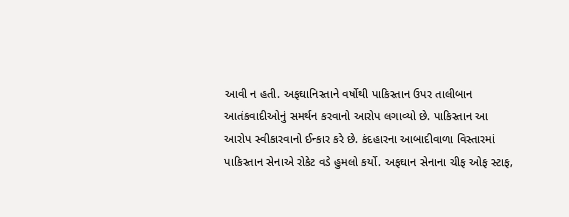આવી ન હતી. અફઘાનિસ્તાને વર્ષોથી પાકિસ્તાન ઉપર તાલીબાન આતંકવાદીઓનું સમર્થન કરવાનો આરોપ લગાવ્યો છે. પાકિસ્તાન આ આરોપ સ્વીકારવાનો ઈન્કાર કરે છે. કંદહારના આબાદીવાળા વિસ્તારમાં પાકિસ્તાન સેનાએ રોકેટ વડે હુમલો કર્યો. અફઘાન સેનાના ચીફ ઓફ સ્ટાફ,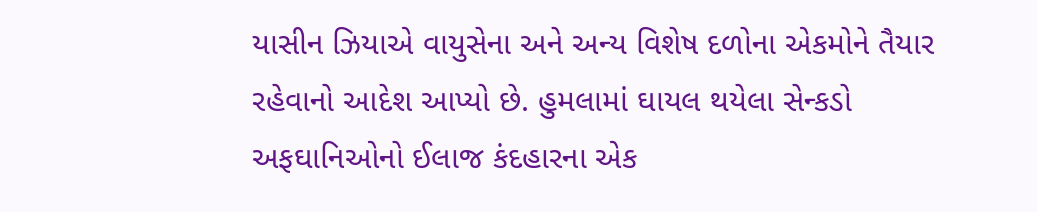યાસીન ઝિયાએ વાયુસેના અને અન્ય વિશેષ દળોના એકમોને તૈયાર રહેવાનો આદેશ આપ્યો છે. હુમલામાં ઘાયલ થયેલા સેન્કડો અફઘાનિઓનો ઈલાજ કંદહારના એક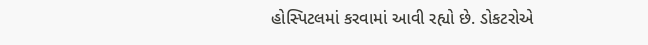હોસ્પિટલમાં કરવામાં આવી રહ્યો છે. ડોકટરોએ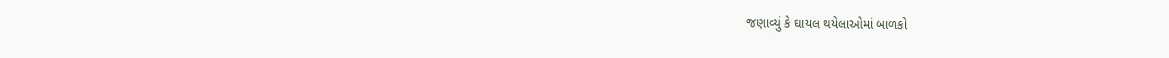જણાવ્યું કે ઘાયલ થયેલાઓમાં બાળકો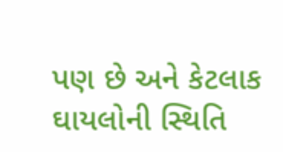પણ છે અને કેટલાક ઘાયલોની સ્થિતિ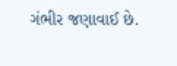ગંભીર જણાવાઈ છે.